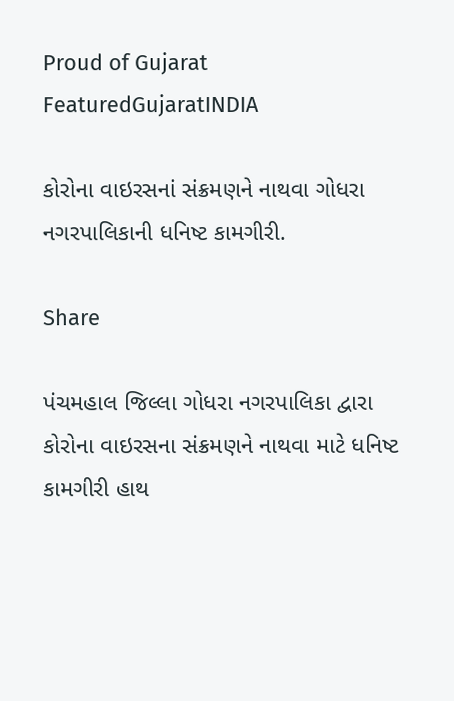Proud of Gujarat
FeaturedGujaratINDIA

કોરોના વાઇરસનાં સંક્રમણને નાથવા ગોધરા નગરપાલિકાની ધનિષ્ટ કામગીરી.

Share

પંચમહાલ જિલ્લા ગોધરા નગરપાલિકા દ્વારા કોરોના વાઇરસના સંક્રમણને નાથવા માટે ધનિષ્ટ કામગીરી હાથ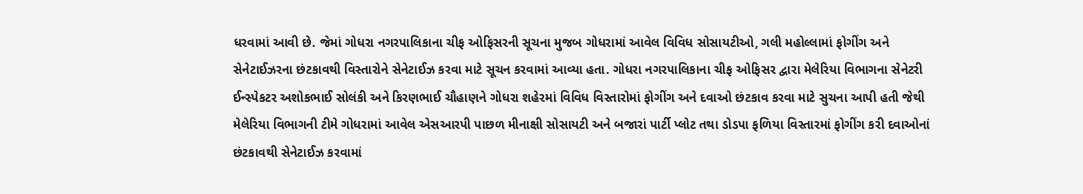ધરવામાં આવી છે. જેમાં ગોધરા નગરપાલિકાના ચીફ ઓફિસરની સૂચના મુજબ ગોધરામાં આવેલ વિવિધ સોસાયટીઓ, ગલી મહોલ્લામાં ફોગીંગ અને સેનેટાઈઝરના છંટકાવથી વિસ્તારોને સેનેટાઈઝ કરવા માટે સૂચન કરવામાં આવ્યા હતા. ગોધરા નગરપાલિકાના ચીફ ઓફિસર દ્વારા મેલેરિયા વિભાગના સેનેટરી ઈન્સ્પેકટર અશોકભાઈ સોલંકી અને કિરણભાઈ ચૌહાણને ગોધરા શહેરમાં વિવિધ વિસ્તારોમાં ફોગીંગ અને દવાઓ છંટકાવ કરવા માટે સુચના આપી હતી જેથી મેલેરિયા વિભાગની ટીમે ગોધરામાં આવેલ એસઆરપી પાછળ મીનાક્ષી સોસાયટી અને બજારાં પાર્ટી પ્લોટ તથા ડોડપા ફળિયા વિસ્તારમાં ફોગીંગ કરી દવાઓનાં છંટકાવથી સેનેટાઈઝ કરવામાં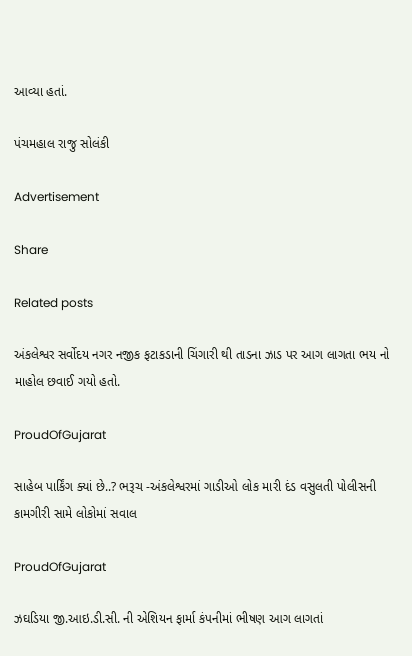આવ્યા હતાં.

પંચમહાલ રાજુ સોલંકી

Advertisement

Share

Related posts

અંકલેશ્વર સર્વોદય નગર નજીક ફટાકડાની ચિંગારી થી તાડના ઝાડ પર આગ લાગતા ભય નો માહોલ છવાઈ ગયો હતો.

ProudOfGujarat

સાહેબ પાર્કિંગ ક્યાં છે..? ભરૂચ -અંકલેશ્વરમાં ગાડીઓ લોક મારી દંડ વસુલતી પોલીસની કામગીરી સામે લોકોમાં સવાલ

ProudOfGujarat

ઝઘડિયા જી.આઇ.ડી.સી. ની એશિયન ફાર્મા કંપનીમાં ભીષણ આગ લાગતાં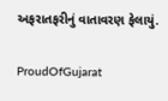અફરાતફરીનું વાતાવરણ ફેલાયું.

ProudOfGujarat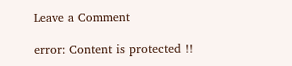Leave a Comment

error: Content is protected !!